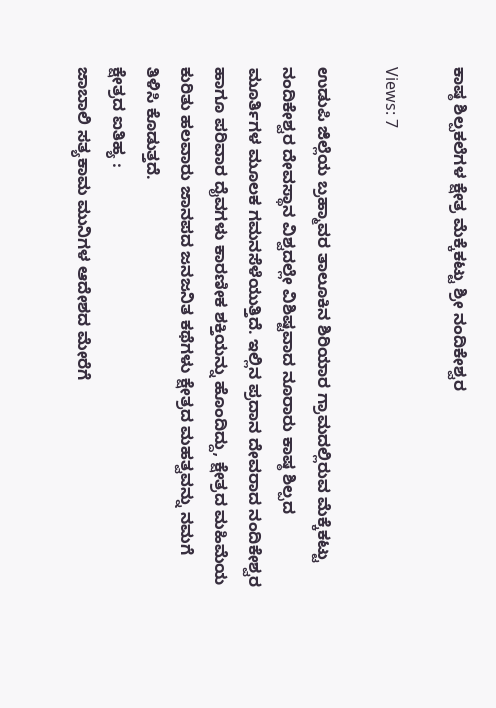ಕಾಷ್ಠ ಶಿಲ್ಪಕಲೆಗಳ ಕ್ಷೇತ್ರ ಮೆಕ್ಕೆಕಟ್ಟು ಶ್ರೀ ನಂದಿಕೇಶ್ವರ

Views: 7

ಉಡುಪಿ ಜಿಲ್ಲೆಯ ಬ್ರಹ್ಮಾವರ ತಾಲೂಕಿನ ಶಿರಿಯಾರ ಗ್ರಾಮದಲ್ಲಿರುವ ಮೆಕ್ಕೆಕಟ್ಟು ನಂದಿಕೇಶ್ವರ ದೇವಸ್ಥಾನ ವಿಶ್ವದಲ್ಲೇ ವಿಶಿಷ್ಟವಾದ ನೂರಾರು ಕಾಷ್ಠ ಶಿಲ್ಪದ ಮೂರ್ತಿಗಳ ಮೂಲಕ ಗಮನಸೆಳೆಯುತ್ತಿದೆ. ಇಲ್ಲಿನ ಪ್ರದಾನ ದೇವರಾದ ನಂದಿಕೇಶ್ವರ ಹಾಗೂ ಪರಿವಾರ ದೈವಗಳು ಕಾರಣೀಕ ಶಕ್ತಿಯನ್ನು ಹೊಂದಿದ್ದು, ಕ್ಷೇತ್ರದ ಮಹಿಮೆಯ ಕುರಿತು ಹಲವಾರು ಜಾನಪದ ಜನಜನಿತ ಕಥೆಗಳು ಕ್ಷೇತ್ರದ ಮಹತ್ವವನ್ನು ನಮಗೆ ತಿಳಿಸಿ ಕೊಡುತ್ತದೆ.
ಕ್ಷೇತ್ರದ ಐತಿಹ್ಯ :
ಜಾಬಾಲಿ ಸತ್ಯಕಾಮ ಮುನಿಗಳ ಆದೇಶದ ಮೇರೆಗೆ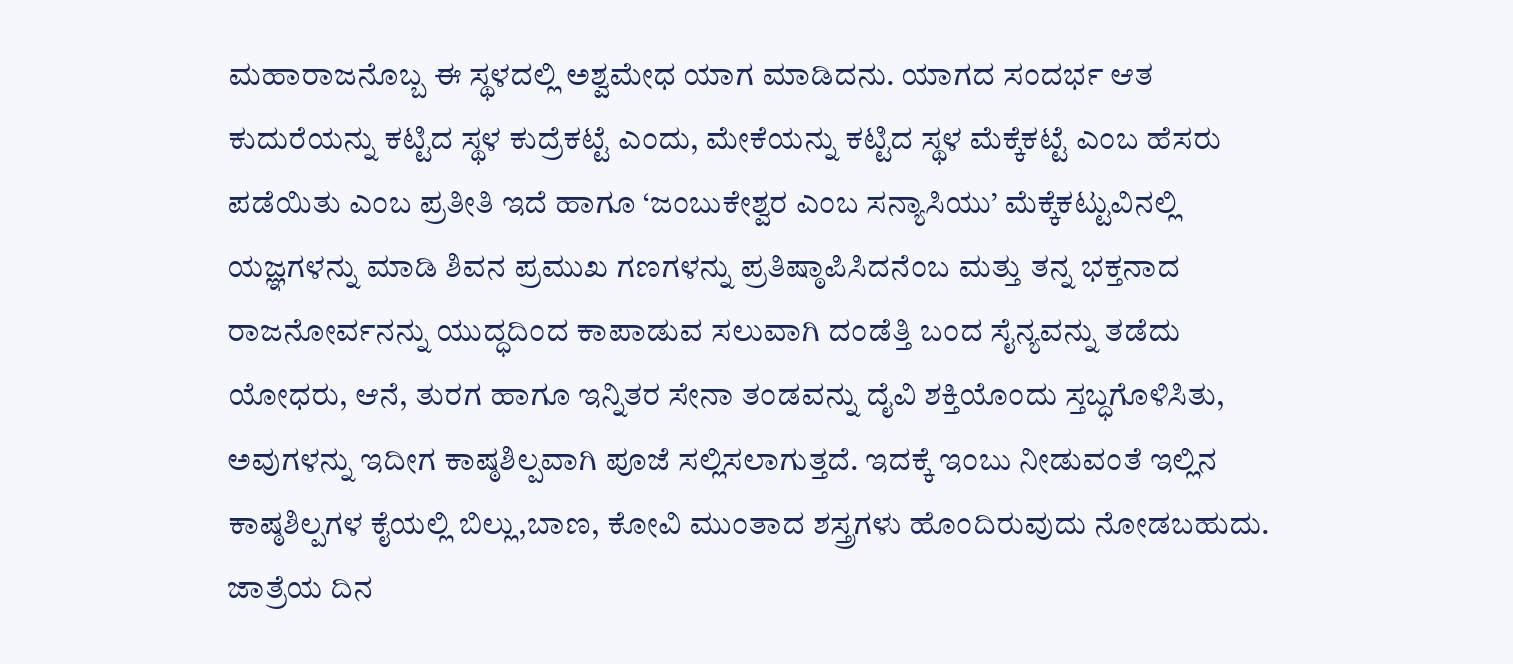ಮಹಾರಾಜನೊಬ್ಬ ಈ ಸ್ಥಳದಲ್ಲಿ ಅಶ್ವಮೇಧ ಯಾಗ ಮಾಡಿದನು. ಯಾಗದ ಸಂದರ್ಭ ಆತ ಕುದುರೆಯನ್ನು ಕಟ್ಟಿದ ಸ್ಥಳ ಕುದ್ರೆಕಟ್ಟೆ ಎಂದು, ಮೇಕೆಯನ್ನು ಕಟ್ಟಿದ ಸ್ಥಳ ಮೆಕ್ಕೆಕಟ್ಟೆ ಎಂಬ ಹೆಸರು ಪಡೆಯಿತು ಎಂಬ ಪ್ರತೀತಿ ಇದೆ ಹಾಗೂ ‘ಜಂಬುಕೇಶ್ವರ ಎಂಬ ಸನ್ಯಾಸಿಯು’ ಮೆಕ್ಕೆಕಟ್ಟುವಿನಲ್ಲಿ ಯಜ್ಞಗಳನ್ನು ಮಾಡಿ ಶಿವನ ಪ್ರಮುಖ ಗಣಗಳನ್ನು ಪ್ರತಿಷ್ಠಾಪಿಸಿದನೆಂಬ ಮತ್ತು ತನ್ನ ಭಕ್ತನಾದ ರಾಜನೋರ್ವನನ್ನು ಯುದ್ಧದಿಂದ ಕಾಪಾಡುವ ಸಲುವಾಗಿ ದಂಡೆತ್ತಿ ಬಂದ ಸೈನ್ಯವನ್ನು ತಡೆದು ಯೋಧರು, ಆನೆ, ತುರಗ ಹಾಗೂ ಇನ್ನಿತರ ಸೇನಾ ತಂಡವನ್ನು ದೈವಿ ಶಕ್ತಿಯೊಂದು ಸ್ತಬ್ಧಗೊಳಿಸಿತು, ಅವುಗಳನ್ನು ಇದೀಗ ಕಾಷ್ಠಶಿಲ್ಪವಾಗಿ ಪೂಜೆ ಸಲ್ಲಿಸಲಾಗುತ್ತದೆ. ಇದಕ್ಕೆ ಇಂಬು ನೀಡುವಂತೆ ಇಲ್ಲಿನ ಕಾಷ್ಠಶಿಲ್ಪಗಳ ಕೈಯಲ್ಲಿ ಬಿಲ್ಲು,ಬಾಣ, ಕೋವಿ ಮುಂತಾದ ಶಸ್ತ್ರಗಳು ಹೊಂದಿರುವುದು ನೋಡಬಹುದು.
ಜಾತ್ರೆಯ ದಿನ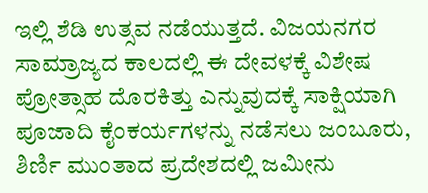ಇಲ್ಲಿ ಶೆಡಿ ಉತ್ಸವ ನಡೆಯುತ್ತದೆ. ವಿಜಯನಗರ ಸಾಮ್ರಾಜ್ಯದ ಕಾಲದಲ್ಲಿ ಈ ದೇವಳಕ್ಕೆ ವಿಶೇಷ ಪ್ರೋತ್ಸಾಹ ದೊರಕಿತ್ತು ಎನ್ನುವುದಕ್ಕೆ ಸಾಕ್ಷಿಯಾಗಿ ಪೂಜಾದಿ ಕೈಂಕರ್ಯಗಳನ್ನು ನಡೆಸಲು ಜಂಬೂರು, ಶಿರ್ಣಿ ಮುಂತಾದ ಪ್ರದೇಶದಲ್ಲಿ ಜಮೀನು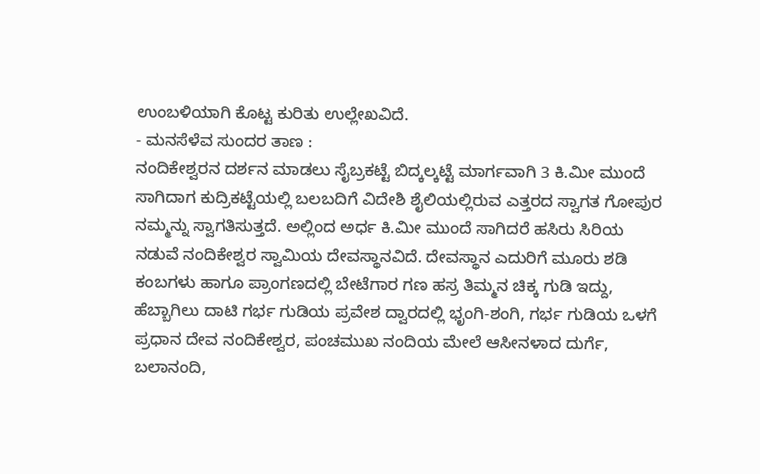ಉಂಬಳಿಯಾಗಿ ಕೊಟ್ಟ ಕುರಿತು ಉಲ್ಲೇಖವಿದೆ.
- ಮನಸೆಳೆವ ಸುಂದರ ತಾಣ :
ನಂದಿಕೇಶ್ವರನ ದರ್ಶನ ಮಾಡಲು ಸೈಬ್ರಕಟ್ಟೆ ಬಿದ್ಕಲ್ಕಟ್ಟೆ ಮಾರ್ಗವಾಗಿ 3 ಕಿ.ಮೀ ಮುಂದೆ ಸಾಗಿದಾಗ ಕುದ್ರಿಕಟ್ಟೆಯಲ್ಲಿ ಬಲಬದಿಗೆ ವಿದೇಶಿ ಶೈಲಿಯಲ್ಲಿರುವ ಎತ್ತರದ ಸ್ವಾಗತ ಗೋಪುರ ನಮ್ಮನ್ನು ಸ್ವಾಗತಿಸುತ್ತದೆ. ಅಲ್ಲಿಂದ ಅರ್ಧ ಕಿ.ಮೀ ಮುಂದೆ ಸಾಗಿದರೆ ಹಸಿರು ಸಿರಿಯ ನಡುವೆ ನಂದಿಕೇಶ್ವರ ಸ್ವಾಮಿಯ ದೇವಸ್ಥಾನವಿದೆ. ದೇವಸ್ಥಾನ ಎದುರಿಗೆ ಮೂರು ಶಡಿ ಕಂಬಗಳು ಹಾಗೂ ಪ್ರಾಂಗಣದಲ್ಲಿ ಬೇಟೆಗಾರ ಗಣ ಹಸ್ರ ತಿಮ್ಮನ ಚಿಕ್ಕ ಗುಡಿ ಇದ್ದು, ಹೆಬ್ಬಾಗಿಲು ದಾಟಿ ಗರ್ಭ ಗುಡಿಯ ಪ್ರವೇಶ ದ್ವಾರದಲ್ಲಿ ಭೃಂಗಿ-ಶಂಗಿ, ಗರ್ಭ ಗುಡಿಯ ಒಳಗೆ ಪ್ರಧಾನ ದೇವ ನಂದಿಕೇಶ್ವರ, ಪಂಚಮುಖ ನಂದಿಯ ಮೇಲೆ ಆಸೀನಳಾದ ದುರ್ಗೆ, ಬಲಾನಂದಿ,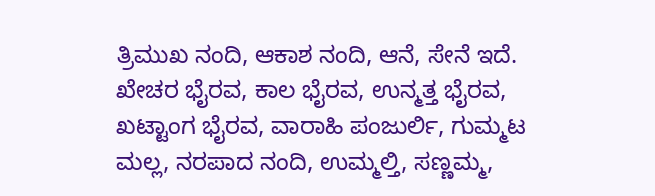ತ್ರಿಮುಖ ನಂದಿ, ಆಕಾಶ ನಂದಿ, ಆನೆ, ಸೇನೆ ಇದೆ. ಖೇಚರ ಭೈರವ, ಕಾಲ ಭೈರವ, ಉನ್ಮತ್ತ ಭೈರವ, ಖಟ್ಟಾಂಗ ಭೈರವ, ವಾರಾಹಿ ಪಂಜುರ್ಲಿ, ಗುಮ್ಮಟ ಮಲ್ಲ, ನರಪಾದ ನಂದಿ, ಉಮ್ಮಲ್ತಿ, ಸಣ್ಣಮ್ಮ,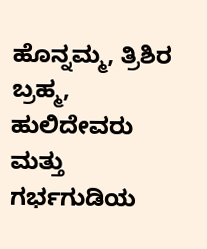ಹೊನ್ನಮ್ಮ, ತ್ರಿಶಿರ ಬ್ರಹ್ಮ, ಹುಲಿದೇವರು ಮತ್ತು ಗರ್ಭಗುಡಿಯ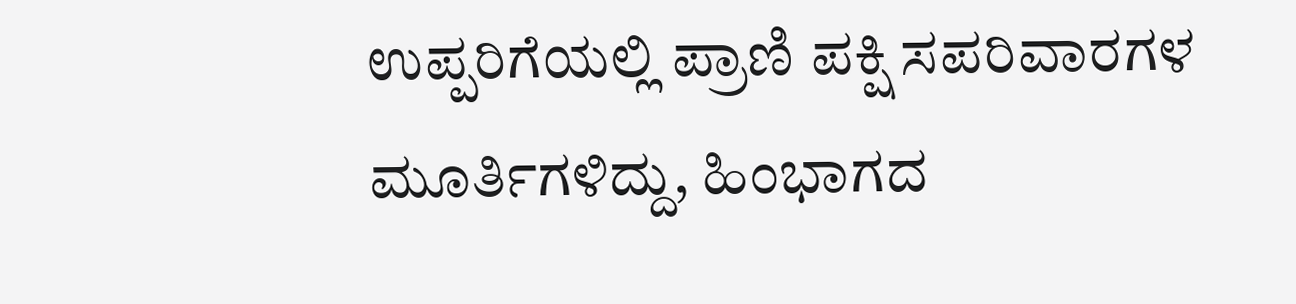ಉಪ್ಪರಿಗೆಯಲ್ಲಿ ಪ್ರಾಣಿ ಪಕ್ಷಿ ಸಪರಿವಾರಗಳ ಮೂರ್ತಿಗಳಿದ್ದು, ಹಿಂಭಾಗದ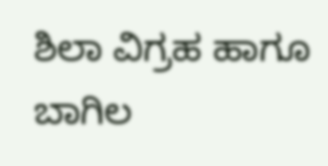ಶಿಲಾ ವಿಗ್ರಹ ಹಾಗೂ ಬಾಗಿಲ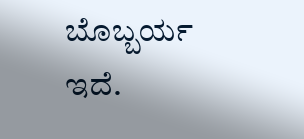ಬೊಬ್ಬರ್ಯ ಇದೆ.